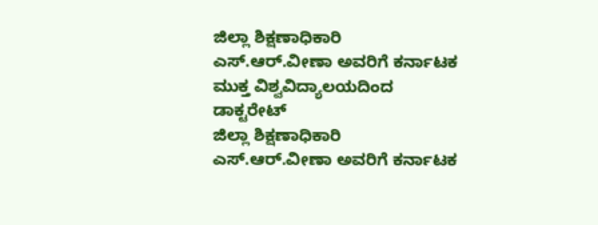ಜಿಲ್ಲಾ ಶಿಕ್ಷಣಾಧಿಕಾರಿ ಎಸ್.ಆರ್.ವೀಣಾ ಅವರಿಗೆ ಕರ್ನಾಟಕ ಮುಕ್ತ ವಿಶ್ವವಿದ್ಯಾಲಯದಿಂದ ಡಾಕ್ಟರೇಟ್
ಜಿಲ್ಲಾ ಶಿಕ್ಷಣಾಧಿಕಾರಿ ಎಸ್.ಆರ್.ವೀಣಾ ಅವರಿಗೆ ಕರ್ನಾಟಕ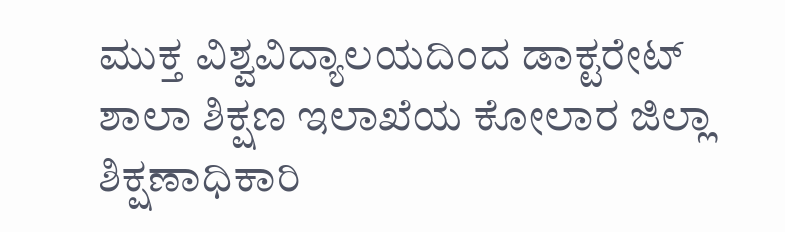ಮುಕ್ತ ವಿಶ್ವವಿದ್ಯಾಲಯದಿಂದ ಡಾಕ್ಟರೇಟ್
ಶಾಲಾ ಶಿಕ್ಷಣ ಇಲಾಖೆಯ ಕೋಲಾರ ಜಿಲ್ಲಾ ಶಿಕ್ಷಣಾಧಿಕಾರಿ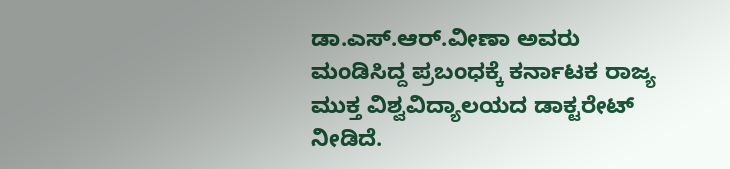ಡಾ.ಎಸ್.ಆರ್.ವೀಣಾ ಅವರು ಮಂಡಿಸಿದ್ದ ಪ್ರಬಂಧಕ್ಕೆ ಕರ್ನಾಟಕ ರಾಜ್ಯ ಮುಕ್ತ ವಿಶ್ವವಿದ್ಯಾಲಯದ ಡಾಕ್ಟರೇಟ್ ನೀಡಿದೆ.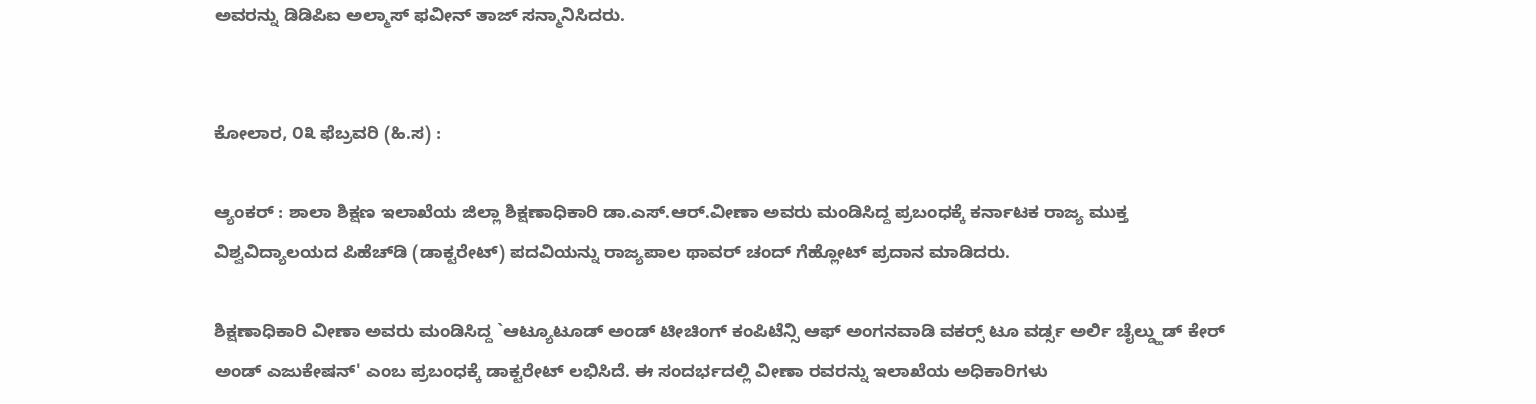ಅವರನ್ನು ಡಿಡಿಪಿಐ ಅಲ್ಮಾಸ್ ಫವೀನ್ ತಾಜ್ ಸನ್ಮಾನಿಸಿದರು.


ಕೋಲಾರ, ೦೩ ಫೆಬ್ರವರಿ (ಹಿ.ಸ) :

ಆ್ಯಂಕರ್ : ಶಾಲಾ ಶಿಕ್ಷಣ ಇಲಾಖೆಯ ಜಿಲ್ಲಾ ಶಿಕ್ಷಣಾಧಿಕಾರಿ ಡಾ.ಎಸ್.ಆರ್.ವೀಣಾ ಅವರು ಮಂಡಿಸಿದ್ದ ಪ್ರಬಂಧಕ್ಕೆ ಕರ್ನಾಟಕ ರಾಜ್ಯ ಮುಕ್ತ ವಿಶ್ವವಿದ್ಯಾಲಯದ ಪಿಹೆಚ್‌ಡಿ (ಡಾಕ್ಟರೇಟ್) ಪದವಿಯನ್ನು ರಾಜ್ಯಪಾಲ ಥಾವರ್ ಚಂದ್ ಗೆಹ್ಲೋಟ್ ಪ್ರದಾನ ಮಾಡಿದರು.

ಶಿಕ್ಷಣಾಧಿಕಾರಿ ವೀಣಾ ಅವರು ಮಂಡಿಸಿದ್ದ `ಆಟ್ಯೂಟೂಡ್ ಅಂಡ್ ಟೀಚಿಂಗ್ ಕಂಪಿಟೆನ್ಸಿ ಆಫ್ ಅಂಗನವಾಡಿ ವಕರ‍್ಸ್ ಟೂ ವರ್ಡ್ಸ ಅರ್ಲಿ ಚೈಲ್ಡ್ಹುಡ್ ಕೇರ್ ಅಂಡ್ ಎಜುಕೇಷನ್' ಎಂಬ ಪ್ರಬಂಧಕ್ಕೆ ಡಾಕ್ಟರೇಟ್ ಲಭಿಸಿದೆ. ಈ ಸಂದರ್ಭದಲ್ಲಿ ವೀಣಾ ರವರನ್ನು ಇಲಾಖೆಯ ಅಧಿಕಾರಿಗಳು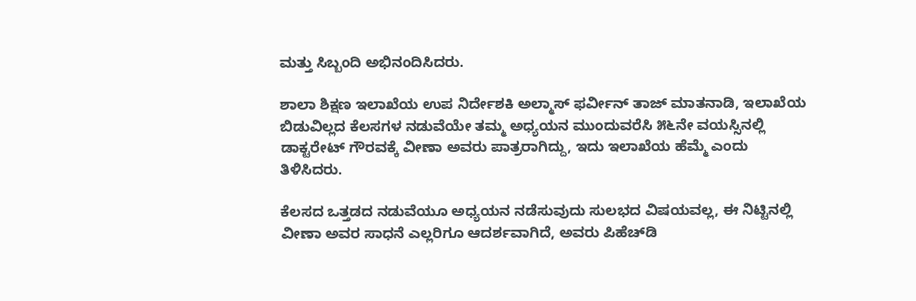ಮತ್ತು ಸಿಬ್ಬಂದಿ ಅಭಿನಂದಿಸಿದರು.

ಶಾಲಾ ಶಿಕ್ಷಣ ಇಲಾಖೆಯ ಉಪ ನಿರ್ದೇಶಕಿ ಅಲ್ಮಾಸ್ ಫರ್ವೀನ್ ತಾಜ್ ಮಾತನಾಡಿ, ಇಲಾಖೆಯ ಬಿಡುವಿಲ್ಲದ ಕೆಲಸಗಳ ನಡುವೆಯೇ ತಮ್ಮ ಅಧ್ಯಯನ ಮುಂದುವರೆಸಿ ೫೬ನೇ ವಯಸ್ಸಿನಲ್ಲಿ ಡಾಕ್ಟರೇಟ್ ಗೌರವಕ್ಕೆ ವೀಣಾ ಅವರು ಪಾತ್ರರಾಗಿದ್ದು, ಇದು ಇಲಾಖೆಯ ಹೆಮ್ಮೆ ಎಂದು ತಿಳಿಸಿದರು.

ಕೆಲಸದ ಒತ್ತಡದ ನಡುವೆಯೂ ಅಧ್ಯಯನ ನಡೆಸುವುದು ಸುಲಭದ ವಿಷಯವಲ್ಲ, ಈ ನಿಟ್ಟಿನಲ್ಲಿ ವೀಣಾ ಅವರ ಸಾಧನೆ ಎಲ್ಲರಿಗೂ ಆದರ್ಶವಾಗಿದೆ, ಅವರು ಪಿಹೆಚ್‌ಡಿ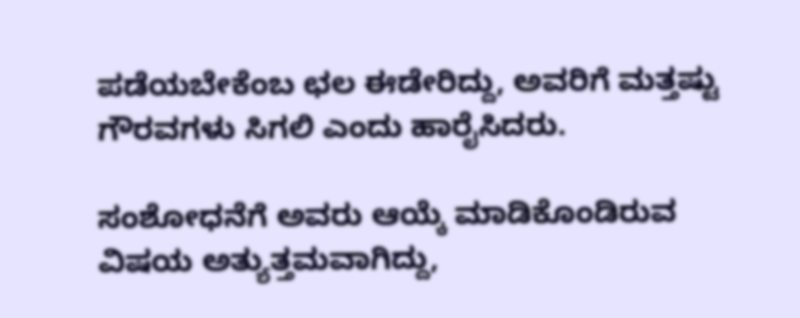ಪಡೆಯಬೇಕೆಂಬ ಛಲ ಈಡೇರಿದ್ದು, ಅವರಿಗೆ ಮತ್ತಷ್ಟು ಗೌರವಗಳು ಸಿಗಲಿ ಎಂದು ಹಾರೈಸಿದರು.

ಸಂಶೋಧನೆಗೆ ಅವರು ಆಯ್ಕೆ ಮಾಡಿಕೊಂಡಿರುವ ವಿಷಯ ಅತ್ಯುತ್ತಮವಾಗಿದ್ದು,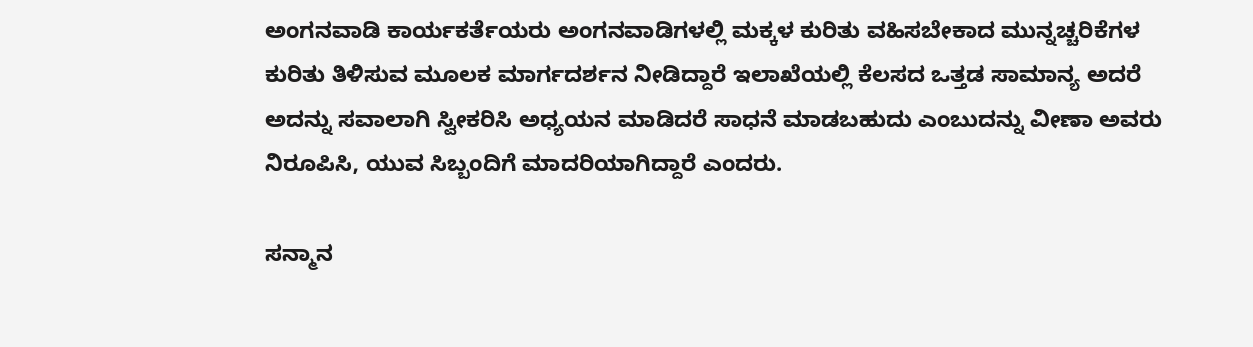ಅಂಗನವಾಡಿ ಕಾರ್ಯಕರ್ತೆಯರು ಅಂಗನವಾಡಿಗಳಲ್ಲಿ ಮಕ್ಕಳ ಕುರಿತು ವಹಿಸಬೇಕಾದ ಮುನ್ನಚ್ಚರಿಕೆಗಳ ಕುರಿತು ತಿಳಿಸುವ ಮೂಲಕ ಮಾರ್ಗದರ್ಶನ ನೀಡಿದ್ದಾರೆ ಇಲಾಖೆಯಲ್ಲಿ ಕೆಲಸದ ಒತ್ತಡ ಸಾಮಾನ್ಯ ಅದರೆ ಅದನ್ನು ಸವಾಲಾಗಿ ಸ್ವೀಕರಿಸಿ ಅಧ್ಯಯನ ಮಾಡಿದರೆ ಸಾಧನೆ ಮಾಡಬಹುದು ಎಂಬುದನ್ನು ವೀಣಾ ಅವರು ನಿರೂಪಿಸಿ, ಯುವ ಸಿಬ್ಬಂದಿಗೆ ಮಾದರಿಯಾಗಿದ್ದಾರೆ ಎಂದರು.

ಸನ್ಮಾನ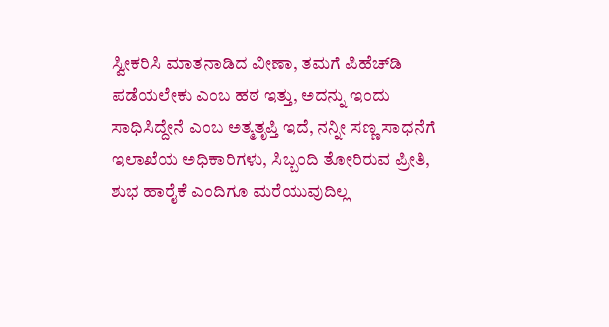ಸ್ವೀಕರಿಸಿ ಮಾತನಾಡಿದ ವೀಣಾ, ತಮಗೆ ಪಿಹೆಚ್‌ಡಿ ಪಡೆಯಲೇಕು ಎಂಬ ಹಠ ಇತ್ತು, ಅದನ್ನು ಇಂದು ಸಾಧಿಸಿದ್ದೇನೆ ಎಂಬ ಅತ್ಮತೃಪ್ತಿ ಇದೆ, ನನ್ನೀ ಸಣ್ಣ ಸಾಧನೆಗೆ ಇಲಾಖೆಯ ಅಧಿಕಾರಿಗಳು, ಸಿಬ್ಬಂದಿ ತೋರಿರುವ ಪ್ರೀತಿ, ಶುಭ ಹಾರೈಕೆ ಎಂದಿಗೂ ಮರೆಯುವುದಿಲ್ಲ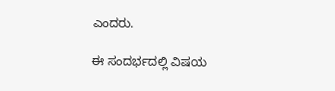ಎಂದರು.

ಈ ಸಂದರ್ಭದಲ್ಲಿ ವಿಷಯ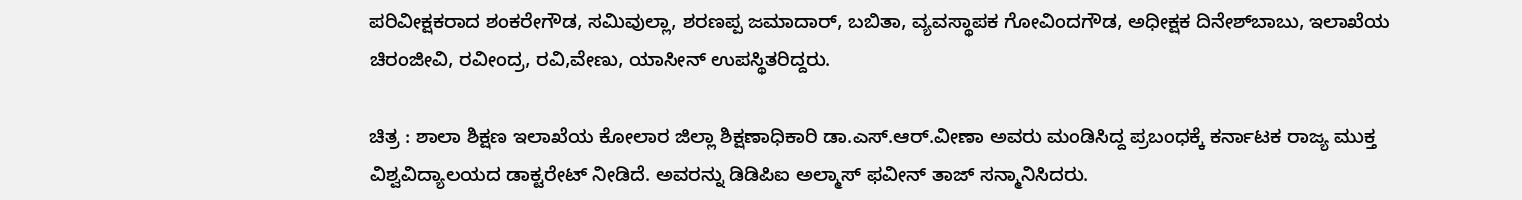ಪರಿವೀಕ್ಷಕರಾದ ಶಂಕರೇಗೌಡ, ಸಮಿವುಲ್ಲಾ, ಶರಣಪ್ಪ ಜಮಾದಾರ್, ಬಬಿತಾ, ವ್ಯವಸ್ಥಾಪಕ ಗೋವಿಂದಗೌಡ, ಅಧೀಕ್ಷಕ ದಿನೇಶ್‌ಬಾಬು, ಇಲಾಖೆಯ ಚಿರಂಜೀವಿ, ರವೀಂದ್ರ, ರವಿ,ವೇಣು, ಯಾಸೀನ್ ಉಪಸ್ಥಿತರಿದ್ದರು.

ಚಿತ್ರ : ಶಾಲಾ ಶಿಕ್ಷಣ ಇಲಾಖೆಯ ಕೋಲಾರ ಜಿಲ್ಲಾ ಶಿಕ್ಷಣಾಧಿಕಾರಿ ಡಾ.ಎಸ್.ಆರ್.ವೀಣಾ ಅವರು ಮಂಡಿಸಿದ್ದ ಪ್ರಬಂಧಕ್ಕೆ ಕರ್ನಾಟಕ ರಾಜ್ಯ ಮುಕ್ತ ವಿಶ್ವವಿದ್ಯಾಲಯದ ಡಾಕ್ಟರೇಟ್ ನೀಡಿದೆ. ಅವರನ್ನು ಡಿಡಿಪಿಐ ಅಲ್ಮಾಸ್ ಫವೀನ್ ತಾಜ್ ಸನ್ಮಾನಿಸಿದರು.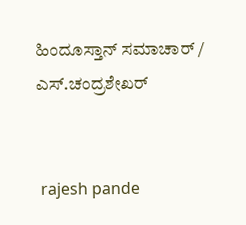ಹಿಂದೂಸ್ತಾನ್ ಸಮಾಚಾರ್ / ಎಸ್.ಚಂದ್ರಶೇಖರ್


 rajesh pande